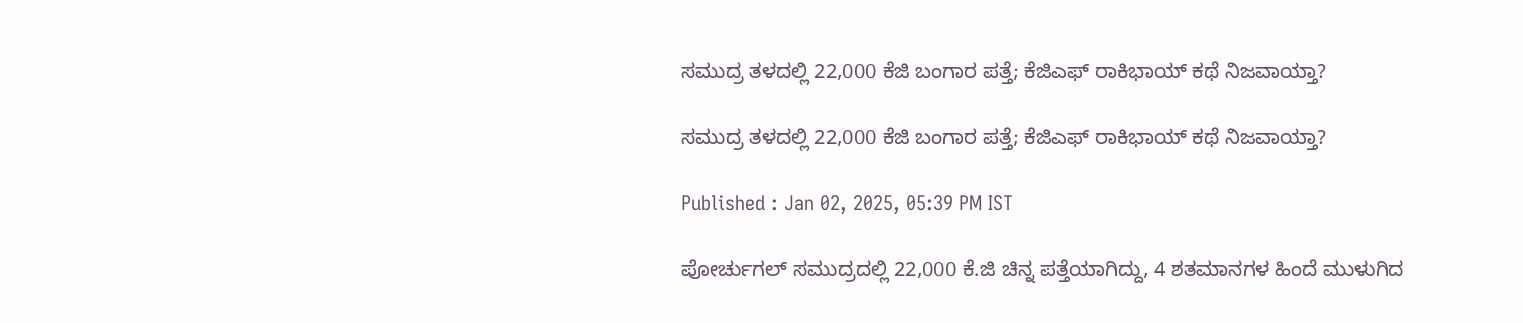ಸಮುದ್ರ ತಳದಲ್ಲಿ 22,000 ಕೆಜಿ ಬಂಗಾರ ಪತ್ತೆ; ಕೆಜಿಎಫ್ ರಾಕಿಭಾಯ್ ಕಥೆ ನಿಜವಾಯ್ತಾ?

ಸಮುದ್ರ ತಳದಲ್ಲಿ 22,000 ಕೆಜಿ ಬಂಗಾರ ಪತ್ತೆ; ಕೆಜಿಎಫ್ ರಾಕಿಭಾಯ್ ಕಥೆ ನಿಜವಾಯ್ತಾ?

Published : Jan 02, 2025, 05:39 PM IST

ಪೋರ್ಚುಗಲ್ ಸಮುದ್ರದಲ್ಲಿ 22,000 ಕೆ.ಜಿ ಚಿನ್ನ ಪತ್ತೆಯಾಗಿದ್ದು, 4 ಶತಮಾನಗಳ ಹಿಂದೆ ಮುಳುಗಿದ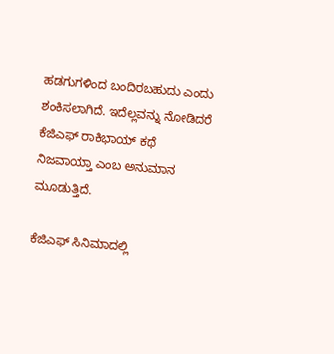ಹಡಗುಗಳಿಂದ ಬಂದಿರಬಹುದು ಎಂದು ಶಂಕಿಸಲಾಗಿದೆ. ಇದೆಲ್ಲವನ್ನು ನೋಡಿದರೆ ಕೆಜಿಎಫ್ ರಾಕಿಭಾಯ್ ಕಥೆ ನಿಜವಾಯ್ತಾ ಎಂಬ ಅನುಮಾನ ಮೂಡುತ್ತಿದೆ.

ಕೆಜಿಎಫ್ ಸಿನಿಮಾದಲ್ಲಿ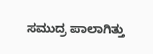ಸಮುದ್ರ ಪಾಲಾಗಿತ್ತು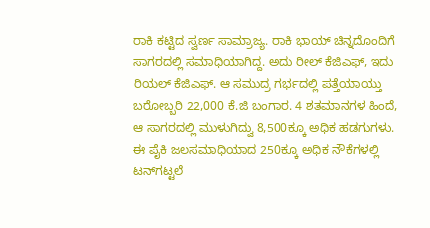ರಾಕಿ ಕಟ್ಟಿದ ಸ್ವರ್ಣ ಸಾಮ್ರಾಜ್ಯ. ರಾಕಿ ಭಾಯ್ ಚಿನ್ನದೊಂದಿಗೆ ಸಾಗರದಲ್ಲಿ ಸಮಾಧಿಯಾಗಿದ್ದ. ಅದು ರೀಲ್ ಕೆಜಿಎಫ್, ಇದು ರಿಯಲ್ ಕೆಜಿಎಫ್. ಆ ಸಮುದ್ರ ಗರ್ಭದಲ್ಲಿ ಪತ್ತೆಯಾಯ್ತು ಬರೋಬ್ಬರಿ 22,000 ಕೆ.ಜಿ ಬಂಗಾರ. 4 ಶತಮಾನಗಳ ಹಿಂದೆ, ಆ ಸಾಗರದಲ್ಲಿ ಮುಳುಗಿದ್ವು 8,500ಕ್ಕೂ ಅಧಿಕ ಹಡಗುಗಳು. ಈ ಪೈಕಿ ಜಲಸಮಾಧಿಯಾದ 250ಕ್ಕೂ ಅಧಿಕ ನೌಕೆಗಳಲ್ಲಿ ಟನ್‌ಗಟ್ಟಲೆ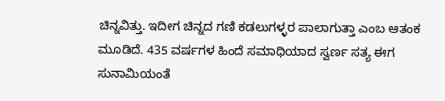ಚಿನ್ನವಿತ್ತು. ಇದೀಗ ಚಿನ್ನದ ಗಣಿ ಕಡಲುಗಳ್ಳರ ಪಾಲಾಗುತ್ತಾ ಎಂಬ ಆತಂಕ ಮೂಡಿದೆ. 435 ವರ್ಷಗಳ ಹಿಂದೆ ಸಮಾಧಿಯಾದ ಸ್ವರ್ಣ ಸತ್ಯ ಈಗ ಸುನಾಮಿಯಂತೆ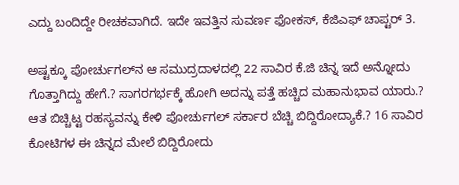ಎದ್ದು ಬಂದಿದ್ದೇ ರೀಚಕವಾಗಿದೆ. ಇದೇ ಇವತ್ತಿನ ಸುವರ್ಣ ಫೋಕಸ್, ಕೆಜಿಎಫ್ ಚಾಪ್ಟರ್ 3.

ಅಷ್ಟಕ್ಕೂ ಪೋರ್ಚುಗಲ್‌ನ ಆ ಸಮುದ್ರದಾಳದಲ್ಲಿ 22 ಸಾವಿರ ಕೆ.ಜಿ ಚಿನ್ನ ಇದೆ ಅನ್ನೋದು ಗೊತ್ತಾಗಿದ್ದು ಹೇಗೆ.? ಸಾಗರಗರ್ಭಕ್ಕೆ ಹೋಗಿ ಅದನ್ನು ಪತ್ತೆ ಹಚ್ಚಿದ ಮಹಾನುಭಾವ ಯಾರು.? ಆತ ಬಿಚ್ಚಿಟ್ಟ ರಹಸ್ಯವನ್ನು ಕೇಳಿ ಪೋರ್ಚುಗಲ್ ಸರ್ಕಾರ ಬೆಚ್ಚಿ ಬಿದ್ದಿರೋದ್ಯಾಕೆ.? 16 ಸಾವಿರ ಕೋಟಿಗಳ ಈ ಚಿನ್ನದ ಮೇಲೆ ಬಿದ್ದಿರೋದು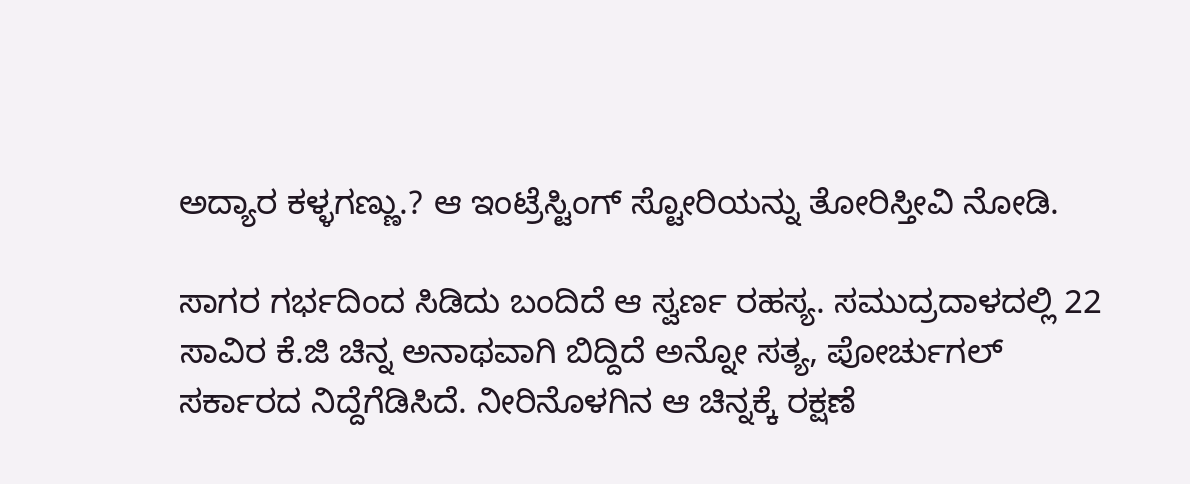ಅದ್ಯಾರ ಕಳ್ಳಗಣ್ಣು.? ಆ ಇಂಟ್ರೆಸ್ಟಿಂಗ್ ಸ್ಟೋರಿಯನ್ನು ತೋರಿಸ್ತೀವಿ ನೋಡಿ.

ಸಾಗರ ಗರ್ಭದಿಂದ ಸಿಡಿದು ಬಂದಿದೆ ಆ ಸ್ವರ್ಣ ರಹಸ್ಯ. ಸಮುದ್ರದಾಳದಲ್ಲಿ 22 ಸಾವಿರ ಕೆ.ಜಿ ಚಿನ್ನ ಅನಾಥವಾಗಿ ಬಿದ್ದಿದೆ ಅನ್ನೋ ಸತ್ಯ, ಪೋರ್ಚುಗಲ್ ಸರ್ಕಾರದ ನಿದ್ದೆಗೆಡಿಸಿದೆ. ನೀರಿನೊಳಗಿನ ಆ ಚಿನ್ನಕ್ಕೆ ರಕ್ಷಣೆ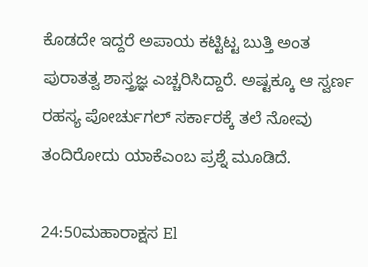ಕೊಡದೇ ಇದ್ದರೆ ಅಪಾಯ ಕಟ್ಟಿಟ್ಟ ಬುತ್ತಿ ಅಂತ ಪುರಾತತ್ವ ಶಾಸ್ತ್ರಜ್ಞ ಎಚ್ಚರಿಸಿದ್ದಾರೆ. ಅಷ್ಟಕ್ಕೂ ಆ ಸ್ವರ್ಣ ರಹಸ್ಯ ಪೋರ್ಚುಗಲ್ ಸರ್ಕಾರಕ್ಕೆ ತಲೆ ನೋವು ತಂದಿರೋದು ಯಾಕೆಎಂಬ ಪ್ರಶ್ನೆ ಮೂಡಿದೆ.

24:50ಮಹಾರಾಕ್ಷಸ El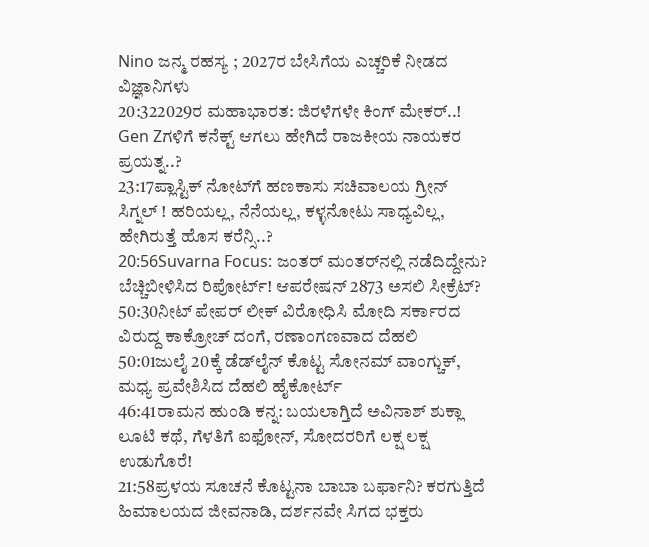Nino ಜನ್ಮ ರಹಸ್ಯ ; 2027ರ ಬೇಸಿಗೆಯ ಎಚ್ಚರಿಕೆ ನೀಡದ ವಿಜ್ಞಾನಿಗಳು
20:322029ರ ಮಹಾಭಾರತ: ಜಿರಳೆಗಳೇ ಕಿಂಗ್ ಮೇಕರ್..! Gen Zಗಳಿಗೆ ಕನೆಕ್ಟ್ ಆಗಲು ಹೇಗಿದೆ ರಾಜಕೀಯ ನಾಯಕರ ಪ್ರಯತ್ನ..?
23:17ಪ್ಲಾಸ್ಟಿಕ್ ನೋಟ್‌ಗೆ ಹಣಕಾಸು ಸಚಿವಾಲಯ ಗ್ರೀನ್ ಸಿಗ್ನಲ್ ! ಹರಿಯಲ್ಲ, ನೆನೆಯಲ್ಲ, ಕಳ್ಳನೋಟು ಸಾಧ್ಯವಿಲ್ಲ, ಹೇಗಿರುತ್ತೆ ಹೊಸ ಕರೆನ್ಸಿ..?
20:56Suvarna Focus: ಜಂತರ್ ಮಂತರ್‌ನಲ್ಲಿ ನಡೆದಿದ್ದೇನು? ಬೆಚ್ಚಿಬೀಳಿಸಿದ ರಿಪೋರ್ಟ್! ಆಪರೇಷನ್ 2873 ಅಸಲಿ ಸೀಕ್ರೆಟ್?
50:30ನೀಟ್ ಪೇಪರ್ ಲೀಕ್ ವಿರೋಧಿಸಿ ಮೋದಿ ಸರ್ಕಾರದ ವಿರುದ್ದ ಕಾಕ್ರೋಚ್ ದಂಗೆ, ರಣಾಂಗಣವಾದ ದೆಹಲಿ
50:01ಜುಲೈ 20ಕ್ಕೆ ಡೆಡ್‌ಲೈನ್ ಕೊಟ್ಟ ಸೋನಮ್ ವಾಂಗ್ಚುಕ್, ಮಧ್ಯ ಪ್ರವೇಶಿಸಿದ ದೆಹಲಿ ಹೈಕೋರ್ಟ್
46:41ರಾಮನ ಹುಂಡಿ ಕನ್ನ: ಬಯಲಾಗ್ತಿದೆ ಅವಿನಾಶ್ ಶುಕ್ಲಾ ಲೂಟಿ ಕಥೆ, ಗೆಳತಿಗೆ ಐಫೋನ್, ಸೋದರರಿಗೆ ಲಕ್ಷ ಲಕ್ಷ ಉಡುಗೊರೆ!
21:58ಪ್ರಳಯ ಸೂಚನೆ ಕೊಟ್ಟನಾ ಬಾಬಾ ಬರ್ಫಾನಿ? ಕರಗುತ್ತಿದೆ ಹಿಮಾಲಯದ ಜೀವನಾಡಿ, ದರ್ಶನವೇ ಸಿಗದ ಭಕ್ತರು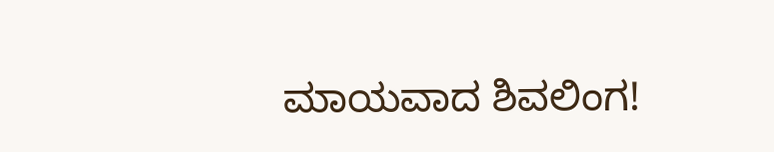ಮಾಯವಾದ ಶಿವಲಿಂಗ!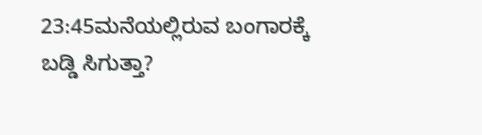23:45ಮನೆಯಲ್ಲಿರುವ ಬಂಗಾರಕ್ಕೆ ಬಡ್ಡಿ ಸಿಗುತ್ತಾ?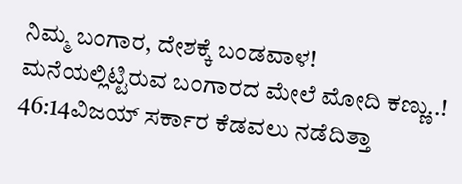ನಿಮ್ಮ ಬಂಗಾರ, ದೇಶಕ್ಕೆ ಬಂಡವಾಳ! ಮನೆಯಲ್ಲಿಟ್ಟಿರುವ ಬಂಗಾರದ ಮೇಲೆ ಮೋದಿ ಕಣ್ಣು..!
46:14ವಿಜಯ್ ಸರ್ಕಾರ ಕೆಡವಲು ನಡೆದಿತ್ತಾ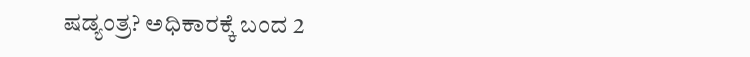ಷಡ್ಯಂತ್ರ? ಅಧಿಕಾರಕ್ಕೆ ಬಂದ 2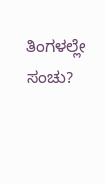ತಿಂಗಳಲ್ಲೇ ಸಂಚು?